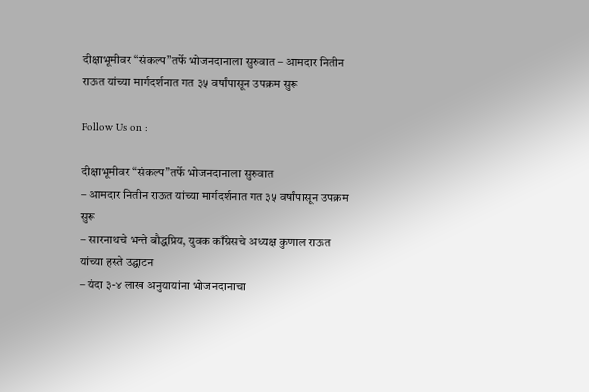दीक्षाभूमीवर “संकल्प”तर्फे भोजनदानाला सुरुवात – आमदार नितीन राऊत यांच्या मार्गदर्शनात गत ३५ वर्षांपासून उपक्रम सुरू

Follow Us on :

दीक्षाभूमीवर “संकल्प”तर्फे भोजनदानाला सुरुवात
– आमदार नितीन राऊत यांच्या मार्गदर्शनात गत ३५ वर्षांपासून उपक्रम सुरू
– सारनाथचे भन्ते बौद्धप्रिय, युवक काँग्रेसचे अध्यक्ष कुणाल राऊत यांच्या हस्ते उद्घाटन
– यंदा ३-४ लाख अनुयायांना भोजनदानाचा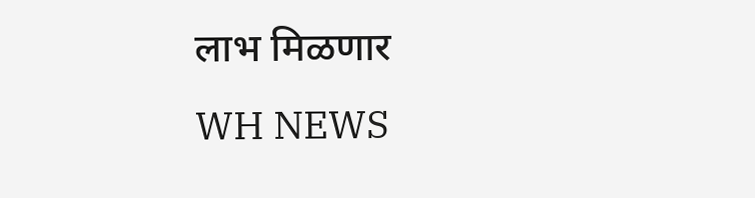लाभ मिळणार
WH NEWS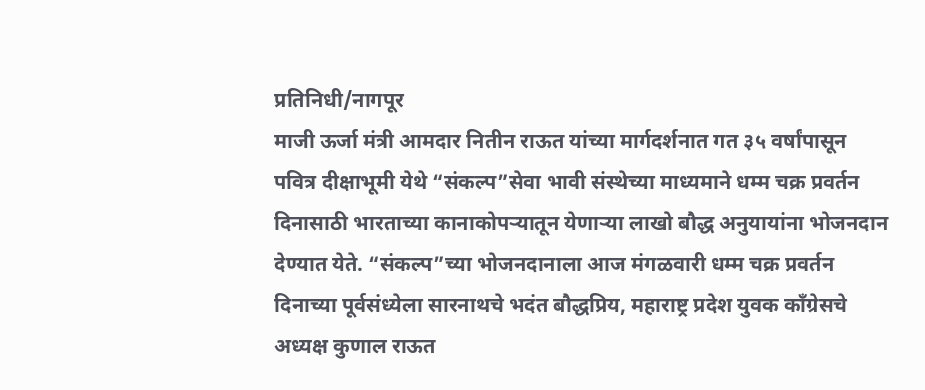प्रतिनिधी/नागपूर
माजी ऊर्जा मंत्री आमदार नितीन राऊत यांच्या मार्गदर्शनात गत ३५ वर्षांपासून पवित्र दीक्षाभूमी येथे “संकल्प”सेवा भावी संस्थेच्या माध्यमाने धम्म चक्र प्रवर्तन दिनासाठी भारताच्या कानाकोपऱ्यातून येणाऱ्या लाखो बौद्ध अनुयायांना भोजनदान देण्यात येते. “संकल्प”च्या भोजनदानाला आज मंगळवारी धम्म चक्र प्रवर्तन दिनाच्या पूर्वसंध्येला सारनाथचे भदंत बौद्धप्रिय, महाराष्ट्र प्रदेश युवक काँग्रेसचे अध्यक्ष कुणाल राऊत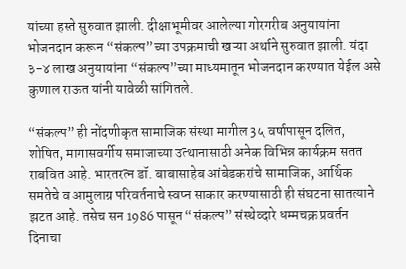यांच्या हस्ते सुरुवात झाली. दीक्षाभूमीवर आलेल्या गोरगरीब अनुयायांना भोजनदान करून “संकल्प”च्या उपक्रमाची खऱ्या अर्थाने सुरुवात झाली. यंदा ३-४ लाख अनुयायांना “संकल्प”च्या माध्यमातून भोजनदान करण्यात येईल असे कुणाल राऊत यांनी यावेळी सांगितले.

“संकल्प” ही नोंदणीकृत सामाजिक संस्था मागील 3५ वर्षापासून दलित, शोषित, मागासवर्गीय समाजाच्या उत्थानासाठी अनेक विभिन्न कार्यक्रम सतत राबवित आहे. भारतरत्न डॉ. बाबासाहेब आंबेडकरांचे सामाजिक, आर्थिक समतेचे व आमुलाग्र परिवर्तनाचे स्वप्न साकार करण्यासाठी ही संघटना सातत्याने झटत आहे. तसेच सन 1986 पासून “संकल्प” संस्थेव्दारे धम्मचक्र प्रवर्तन दिनाचा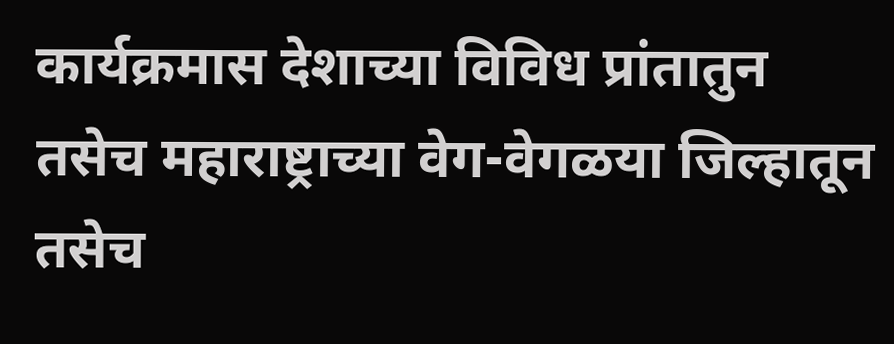कार्यक्रमास देशाच्या विविध प्रांतातुन तसेच महाराष्ट्राच्या वेग-वेगळया जिल्हातून तसेच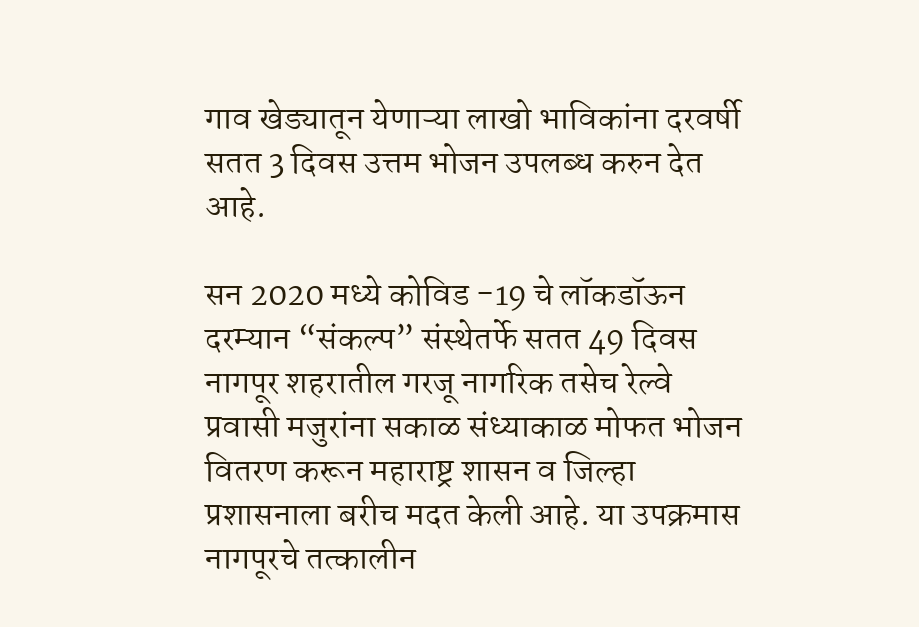गाव खेड्यातून येणाऱ्या लाखो भाविकांना दरवर्षी सतत 3 दिवस उत्तम भोजन उपलब्ध करुन देत आहे.

सन 2020 मध्ये कोविड -19 चे लॉकडॉऊन दरम्यान “संकल्प” संस्थेतर्फे सतत 49 दिवस नागपूर शहरातील गरजू नागरिक तसेच रेल्वे प्रवासी मजुरांना सकाळ संध्याकाळ मोफत भोजन वितरण करून महाराष्ट्र शासन व जिल्हा प्रशासनाला बरीच मदत केली आहे. या उपक्रमास नागपूरचे तत्कालीन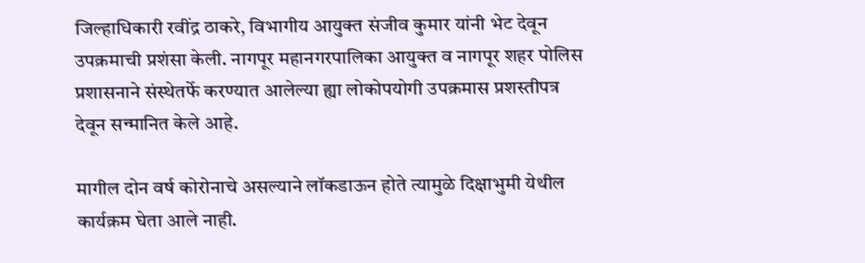जिल्हाधिकारी रवींद्र ठाकरे, विभागीय आयुक्त संजीव कुमार यांनी भेट देवून उपक्रमाची प्रशंसा केली. नागपूर महानगरपालिका आयुक्त व नागपूर शहर पोलिस प्रशासनाने संस्थेतर्फे करण्यात आलेल्या ह्या लोकोपयोगी उपक्रमास प्रशस्तीपत्र देवून सन्मानित केले आहे.

मागील दोन वर्ष कोरोनाचे असल्याने लॉकडाऊन होते त्यामुळे दिक्षाभुमी येथील कार्यक्रम घेता आले नाही.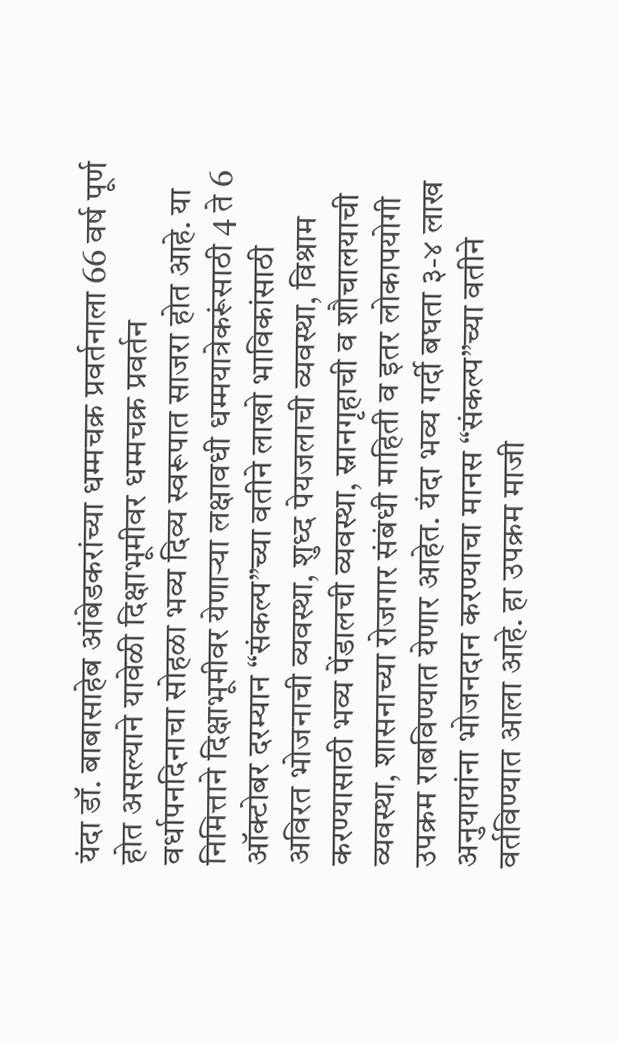यंदा डॉ. बाबासाहेब आंबेडकरांच्या धम्मचक्र प्रवर्तनाला 66 वर्ष पूर्ण होत असल्याने यावेळी दिक्षाभूमीवर धम्मचक्र प्रवर्तन वर्धापनदिनाचा सोहळा भव्य दिव्य स्वरूपात साजरा होत आहे. या निमित्ताने दिक्षाभूमीवर येणाऱ्या लक्षावधी धम्मयात्रेकरूंसाठी 4 ते 6 ऑक्टोबर दरम्यान “संकल्प”च्या वतीने लाखो भाविकांसाठी अविरत भोजनाची व्यवस्था, शुध्द पेयजलाची व्यवस्था, विश्राम करण्यासाठी भव्य पेंडालची व्यवस्था, स्नानगृहाची व शौचालयाची व्यवस्था, शासनाच्या रोजगार संबंधी माहिती व इतर लोकापयोगी उपक्रम राबविण्यात येणार आहेत. यंदा भव्य गर्दी बघता ३-४ लाख अनुयायांना भोजनदान करण्याचा मानस “संकल्प”च्या वतीने वर्तविण्यात आला आहे. हा उपक्रम माजी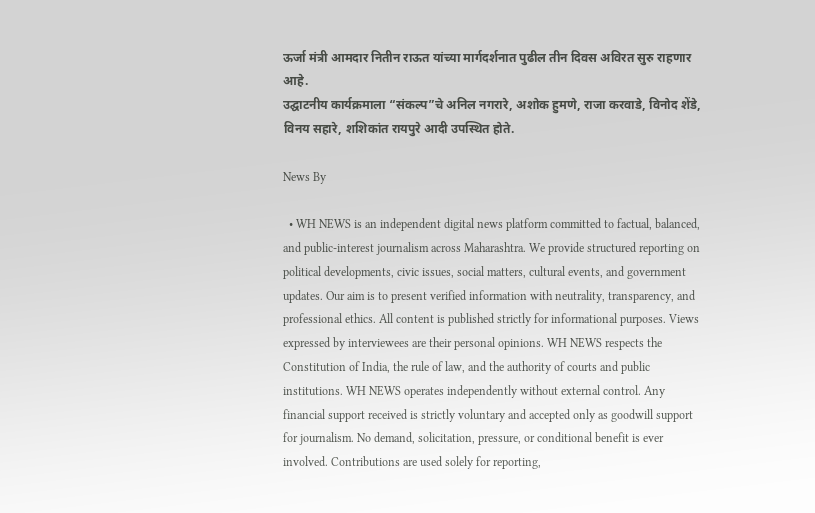ऊर्जा मंत्री आमदार नितीन राऊत यांच्या मार्गदर्शनात पुढील तीन दिवस अविरत सुरु राहणार आहे.
उद्घाटनीय कार्यक्रमाला “संकल्प”चे अनिल नगरारे, अशोक हुमणे, राजा करवाडे, विनोद शेंडे, विनय सहारे, शशिकांत रायपुरे आदी उपस्थित होते.

News By

  • WH NEWS is an independent digital news platform committed to factual, balanced, and public-interest journalism across Maharashtra. We provide structured reporting on political developments, civic issues, social matters, cultural events, and government updates. Our aim is to present verified information with neutrality, transparency, and professional ethics. All content is published strictly for informational purposes. Views expressed by interviewees are their personal opinions. WH NEWS respects the Constitution of India, the rule of law, and the authority of courts and public institutions. WH NEWS operates independently without external control. Any financial support received is strictly voluntary and accepted only as goodwill support for journalism. No demand, solicitation, pressure, or conditional benefit is ever involved. Contributions are used solely for reporting,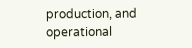production, and operational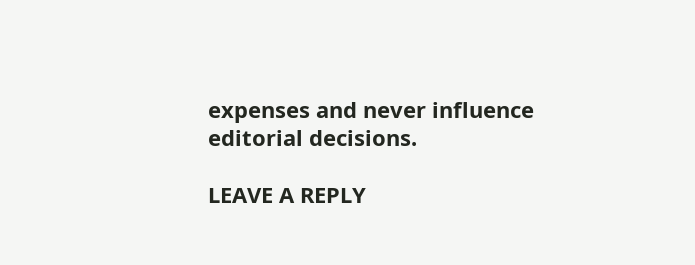expenses and never influence editorial decisions.

LEAVE A REPLY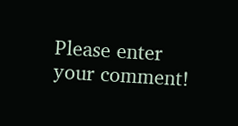Please enter your comment!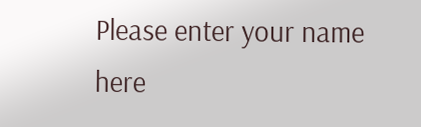Please enter your name here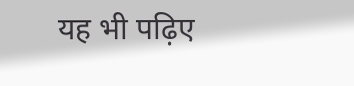यह भी पढ़िए